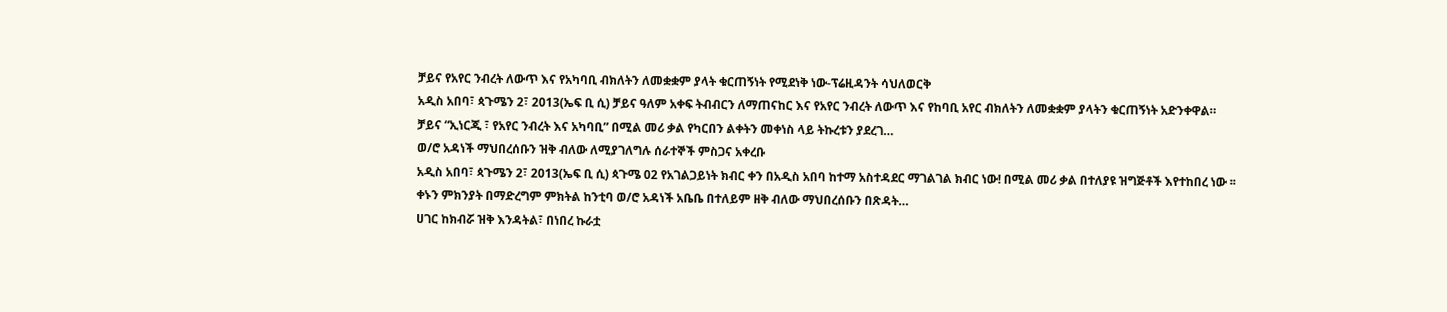ቻይና የአየር ንብረት ለውጥ እና የአካባቢ ብክለትን ለመቋቋም ያላት ቁርጠኝነት የሚደነቅ ነው-ፕሬዚዳንት ሳህለወርቅ
አዲስ አበባ፣ ጳጉሜን 2፣ 2013(ኤፍ ቢ ሲ) ቻይና ዓለም አቀፍ ትብብርን ለማጠናከር እና የአየር ንብረት ለውጥ እና የከባቢ አየር ብክለትን ለመቋቋም ያላትን ቁርጠኝነት አድንቀዋል።
ቻይና “ኢነርጂ ፣ የአየር ንብረት እና አካባቢ” በሚል መሪ ቃል የካርበን ልቀትን መቀነስ ላይ ትኩረቱን ያደረገ…
ወ/ሮ አዳነች ማህበረሰቡን ዝቅ ብለው ለሚያገለግሉ ሰራተኞች ምስጋና አቀረቡ
አዲስ አበባ፣ ጳጉሜን 2፣ 2013(ኤፍ ቢ ሲ) ጳጉሜ 02 የአገልጋይነት ክብር ቀን በአዲስ አበባ ከተማ አስተዳደር ማገልገል ክብር ነው! በሚል መሪ ቃል በተለያዩ ዝግጅቶች እየተከበረ ነው ፡፡
ቀኑን ምክንያት በማድረግም ምክትል ከንቲባ ወ/ሮ አዳነች አቤቤ በተለይም ዘቅ ብለው ማህበረሰቡን በጽዳት…
ሀገር ከክብሯ ዝቅ እንዳትል፣ በነበረ ኩራቷ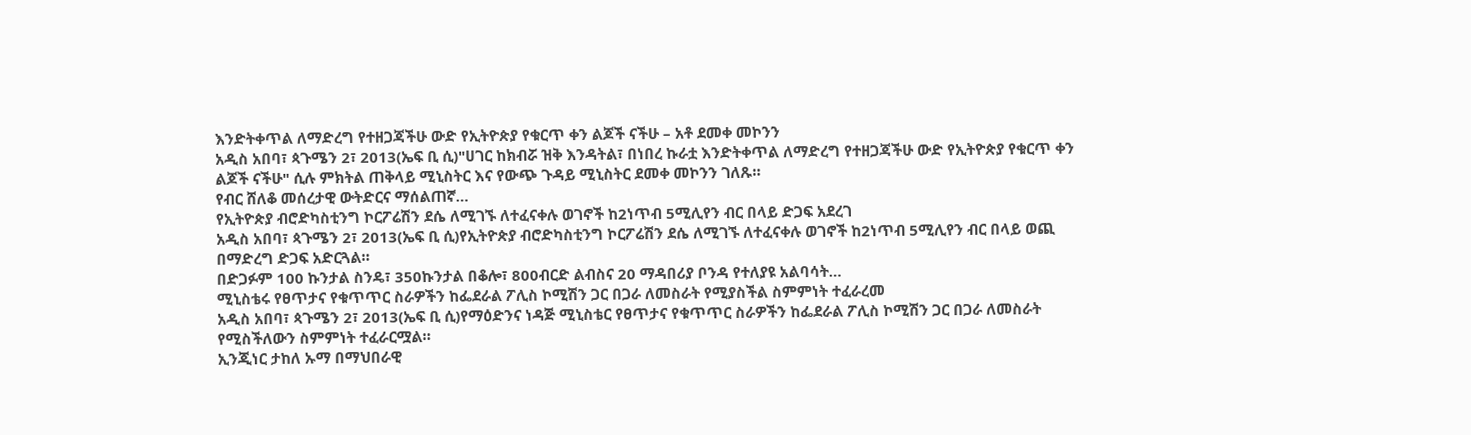እንድትቀጥል ለማድረግ የተዘጋጃችሁ ውድ የኢትዮጵያ የቁርጥ ቀን ልጆች ናችሁ – አቶ ደመቀ መኮንን
አዲስ አበባ፣ ጳጉሜን 2፣ 2013(ኤፍ ቢ ሲ)"ሀገር ከክብሯ ዝቅ እንዳትል፣ በነበረ ኩራቷ እንድትቀጥል ለማድረግ የተዘጋጃችሁ ውድ የኢትዮጵያ የቁርጥ ቀን ልጆች ናችሁ" ሲሉ ምክትል ጠቅላይ ሚኒስትር እና የውጭ ጉዳይ ሚኒስትር ደመቀ መኮንን ገለጹ።
የብር ሸለቆ መሰረታዊ ውትድርና ማሰልጠኛ…
የኢትዮጵያ ብሮድካስቲንግ ኮርፖሬሽን ደሴ ለሚገኙ ለተፈናቀሉ ወገኖች ከ2ነጥብ 5ሚሊየን ብር በላይ ድጋፍ አደረገ
አዲስ አበባ፣ ጳጉሜን 2፣ 2013(ኤፍ ቢ ሲ)የኢትዮጵያ ብሮድካስቲንግ ኮርፖሬሽን ደሴ ለሚገኙ ለተፈናቀሉ ወገኖች ከ2ነጥብ 5ሚሊየን ብር በላይ ወጪ በማድረግ ድጋፍ አድርጓል።
በድጋፉም 100 ኩንታል ስንዴ፣ 350ኩንታል በቆሎ፣ 800ብርድ ልብስና 20 ማዳበሪያ ቦንዳ የተለያዩ አልባሳት…
ሚኒስቴሩ የፀጥታና የቁጥጥር ስራዎችን ከፌደራል ፖሊስ ኮሚሽን ጋር በጋራ ለመስራት የሚያስችል ስምምነት ተፈራረመ
አዲስ አበባ፣ ጳጉሜን 2፣ 2013(ኤፍ ቢ ሲ)የማዕድንና ነዳጅ ሚኒስቴር የፀጥታና የቁጥጥር ስራዎችን ከፌደራል ፖሊስ ኮሚሽን ጋር በጋራ ለመስራት የሚስችለውን ስምምነት ተፈራርሟል።
ኢንጂነር ታከለ ኡማ በማህበራዊ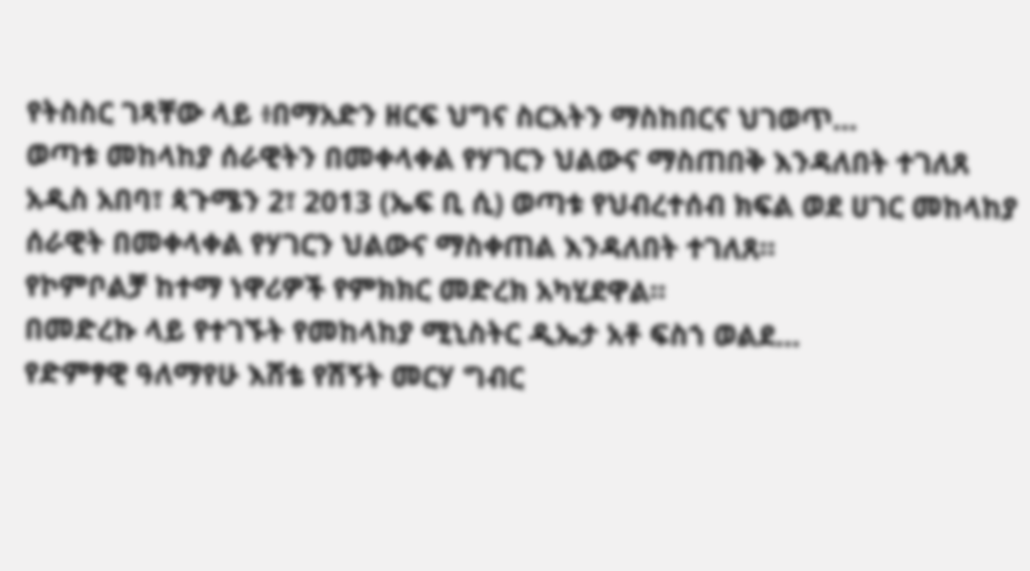የትስስር ገጻቸው ላይ ፥በማአድን ዘርፍ ህግና ስርአትን ማስከበርና ህገወጥ…
ወጣቱ መከላከያ ሰራዊትን በመቀላቀል የሃገርን ህልውና ማስጠበቅ እንዳለበት ተገለጸ
አዲስ አበባ፣ ጳጉሜን 2፣ 2013 (ኤፍ ቢ ሲ) ወጣቱ የህብረተሰብ ክፍል ወደ ሀገር መከላከያ ሰራዊት በመቀላቀል የሃገርን ህልውና ማስቀጠል እንዳለበት ተገለጸ።
የኮምቦልቻ ከተማ ነዋሪዎች የምክክር መድረክ አካሂደዋል።
በመድረኩ ላይ የተገኙት የመከላከያ ሚኒስትር ዲኤታ አቶ ፍስኀ ወልደ…
የድምፃዊ ዓለማየሁ እሸቴ የሽኝት መርሃ ግብር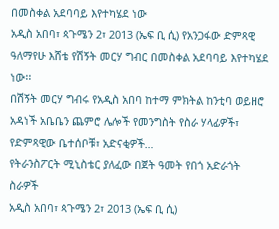በመስቀል አደባባይ እየተካሄደ ነው
አዲስ አበባ፣ ጳጉሜን 2፣ 2013 (ኤፍ ቢ ሲ) የአንጋፋው ድምጻዊ ዓለማየሁ እሸቴ የሽኝት መርሃ ግብር በመስቀል አደባባይ እየተካሄደ ነው፡፡
በሽኝት መርሃ ግብሩ የአዲስ አበባ ከተማ ምክትል ከንቲባ ወይዘሮ አዳነች አቤቤን ጨምሮ ሌሎች የመንግስት የስራ ሃላፊዎች፣ የድምጻዊው ቤተሰቦቹ፣ አድናቂዎች…
የትራንስፖርት ሚኒስቴር ያለፈው በጀት ዓመት የበጎ አድራጎት ስራዎች
አዲስ አበባ፣ ጳጉሜን 2፣ 2013 (ኤፍ ቢ ሲ)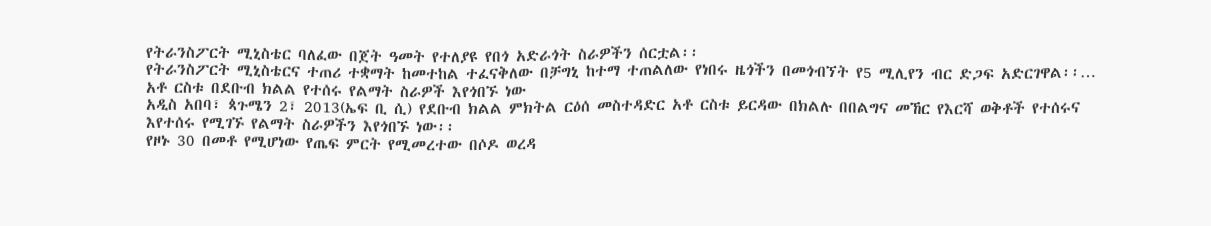የትራንስፖርት ሚኒስቴር ባለፈው በጀት ዓመት የተለያዩ የበጎ አድራጎት ስራዎችን ሰርቷል፡፡
የትራንስፖርት ሚኒስቴርና ተጠሪ ተቋማት ከመተከል ተፈናቅለው በቻግኒ ከተማ ተጠልለው የነበሩ ዜጎችን በመጎብኘት የ5 ሚሊየን ብር ድጋፍ አድርገዋል፡፡…
አቶ ርስቱ በደቡብ ክልል የተሰሩ የልማት ስራዎች እየጎበኙ ነው
አዲስ አበባ፣ ጳጉሜን 2፣ 2013(ኤፍ ቢ ሲ) የደቡብ ክልል ምክትል ርዕሰ መስተዳድር አቶ ርስቱ ይርዳው በክልሉ በበልግና መኸር የእርሻ ወቅቶች የተሰሩና እየተሰሩ የሚገኙ የልማት ስራዎችን እየጎበኙ ነው፡፡
የዞኑ 30 በመቶ የሚሆነው የጤፍ ምርት የሚመረተው በሶዶ ወረዳ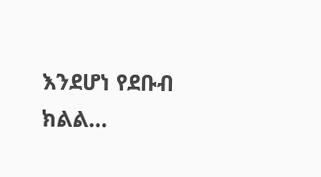እንደሆነ የደቡብ ክልል…